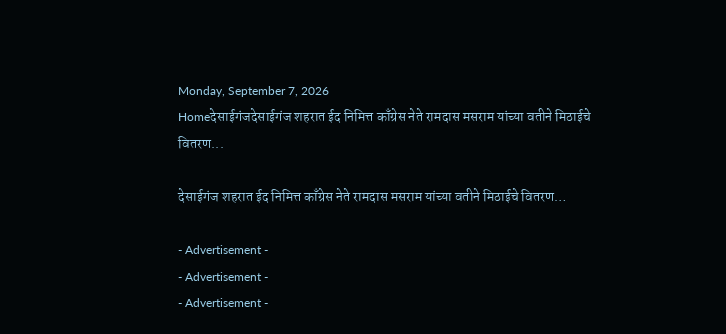Monday, September 7, 2026
Homeदेसाईगंजदेसाईगंज शहरात ईद निमित्त काँग्रेस नेते रामदास मसराम यांच्या वतीने मिठाईचे वितरण...

देसाईगंज शहरात ईद निमित्त काँग्रेस नेते रामदास मसराम यांच्या वतीने मिठाईचे वितरण…

- Advertisement -
- Advertisement -
- Advertisement -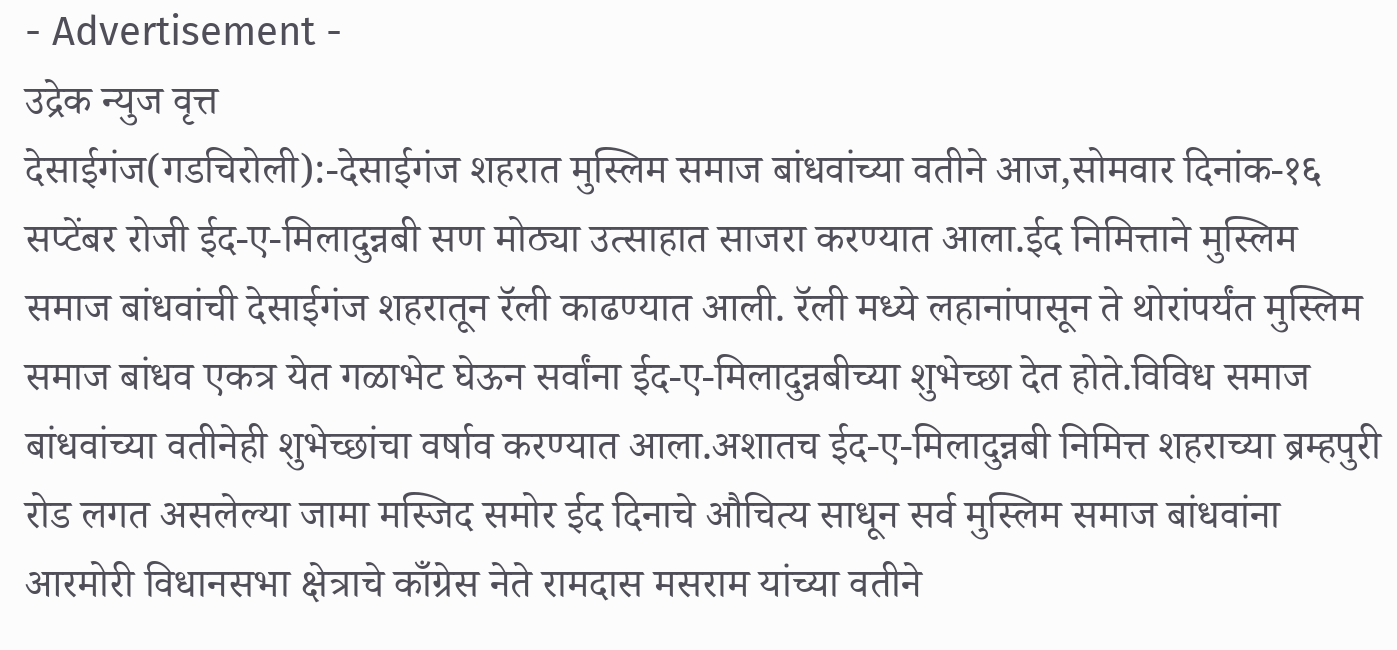- Advertisement -
उद्रेक न्युज वृत्त
देसाईगंज(गडचिरोली):-देसाईगंज शहरात मुस्लिम समाज बांधवांच्या वतीने आज,सोमवार दिनांक-१६ सप्टेंबर रोजी ईद-ए-मिलादुन्नबी सण मोठ्या उत्साहात साजरा करण्यात आला.ईद निमित्ताने मुस्लिम समाज बांधवांची देसाईगंज शहरातून रॅली काढण्यात आली. रॅली मध्ये लहानांपासून ते थोरांपर्यंत मुस्लिम समाज बांधव एकत्र येत गळाभेट घेऊन सर्वांना ईद-ए-मिलादुन्नबीच्या शुभेच्छा देत होते.विविध समाज बांधवांच्या वतीनेही शुभेच्छांचा वर्षाव करण्यात आला.अशातच ईद-ए-मिलादुन्नबी निमित्त शहराच्या ब्रम्हपुरी रोड लगत असलेल्या जामा मस्जिद समोर ईद दिनाचे औचित्य साधून सर्व मुस्लिम समाज बांधवांना आरमोरी विधानसभा क्षेत्राचे काँग्रेस नेते रामदास मसराम यांच्या वतीने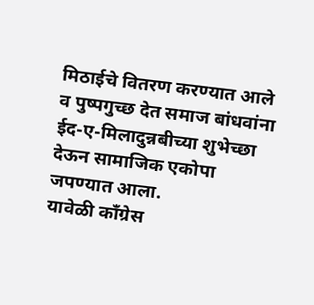मिठाईचे वितरण करण्यात आले व पुष्पगुच्छ देत समाज बांधवांना ईद-ए-मिलादुन्नबीच्या शुभेच्छा देऊन सामाजिक एकोपा जपण्यात आला.
यावेळी काँग्रेस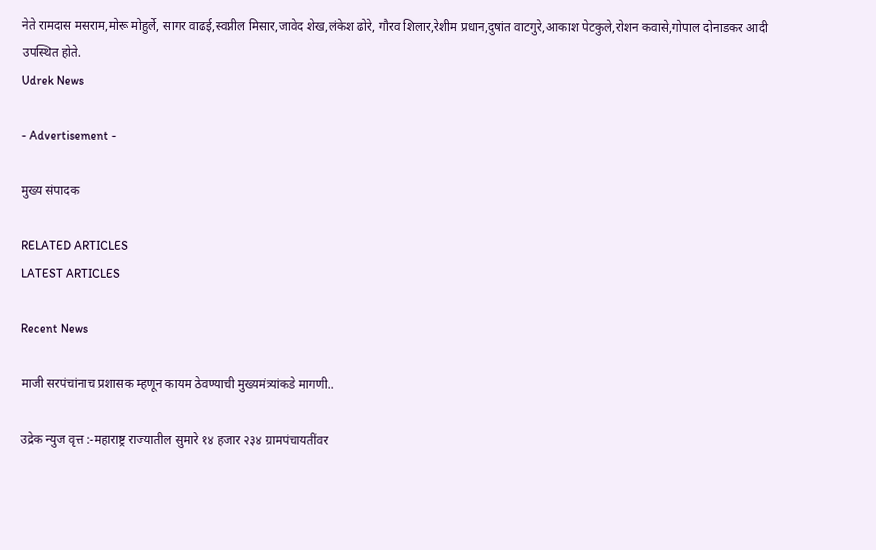नेते रामदास मसराम,मोरू मोहुर्ले, सागर वाढई,स्वप्नील मिसार,जावेद शेख,लंकेश ढोरे, गौरव शिलार,रेशीम प्रधान,दुषांत वाटगुरे,आकाश पेटकुले,रोशन कवासे,गोपाल दोनाडकर आदी उपस्थित होते.
Udrek News

- Advertisement -

मुख्य संपादक

RELATED ARTICLES
LATEST ARTICLES

Recent News

माजी सरपंचांनाच प्रशासक म्हणून कायम ठेवण्याची मुख्यमंत्र्यांकडे मागणी..

उद्रेक न्युज वृत्त :-महाराष्ट्र राज्यातील सुमारे १४ हजार २३४ ग्रामपंचायतींवर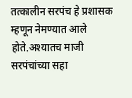तत्कालीन सरपंच हे प्रशासक म्हणून नेमण्यात आले होते.अश्यातच माजी सरपंचांच्या सहा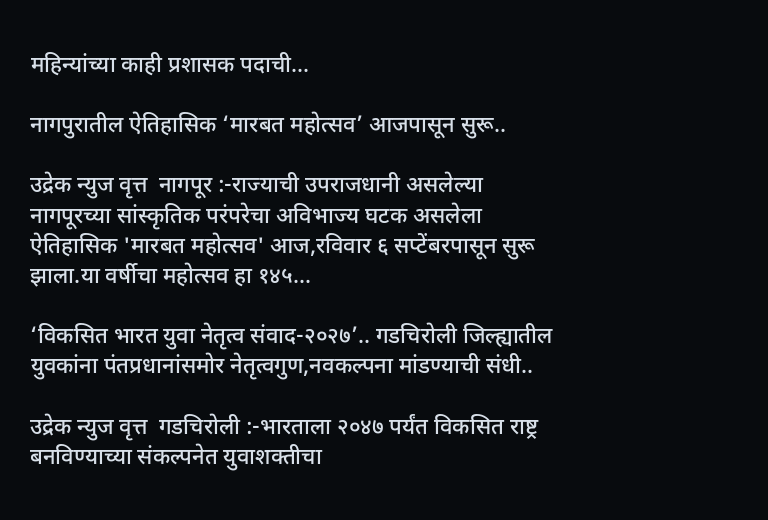महिन्यांच्या काही प्रशासक पदाची...

नागपुरातील ऐतिहासिक ‘मारबत महोत्सव’ आजपासून सुरू..

उद्रेक न्युज वृत्त  नागपूर :-राज्याची उपराजधानी असलेल्या नागपूरच्या सांस्कृतिक परंपरेचा अविभाज्य घटक असलेला ऐतिहासिक 'मारबत महोत्सव' आज,रविवार ६ सप्टेंबरपासून सुरू झाला.या वर्षीचा महोत्सव हा १४५...

‘विकसित भारत युवा नेतृत्व संवाद-२०२७’.. गडचिरोली जिल्ह्यातील युवकांना पंतप्रधानांसमोर नेतृत्वगुण,नवकल्पना मांडण्याची संधी..

उद्रेक न्युज वृत्त  गडचिरोली :-भारताला २०४७ पर्यंत विकसित राष्ट्र बनविण्याच्या संकल्पनेत युवाशक्तीचा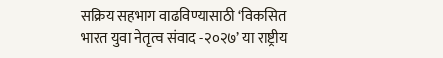सक्रिय सहभाग वाढविण्यासाठी ‘विकसित भारत युवा नेतृत्व संवाद -२०२७’ या राष्ट्रीय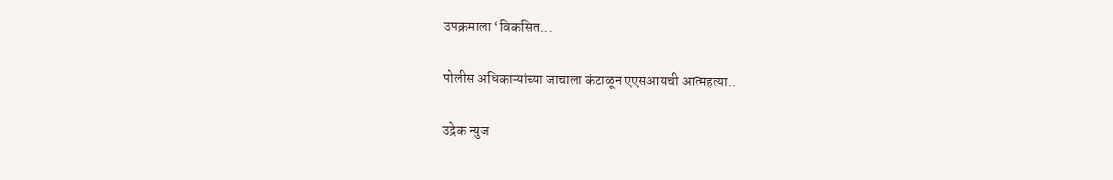उपक्रमाला ‘विकसित...

पोलीस अधिकाऱ्यांच्या जाचाला कंटाळून एएसआयची आत्महत्या..

उद्रेक न्युज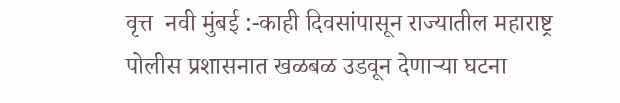वृत्त  नवी मुंबई :-काही दिवसांपासून राज्यातील महाराष्ट्र पोलीस प्रशासनात खळबळ उडवून देणाऱ्या घटना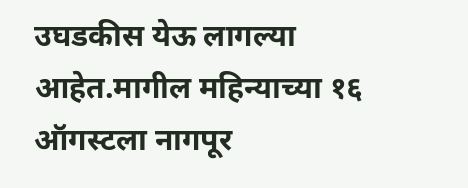उघडकीस येऊ लागल्या आहेत.मागील महिन्याच्या १६ ऑगस्टला नागपूर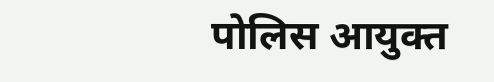पोलिस आयुक्त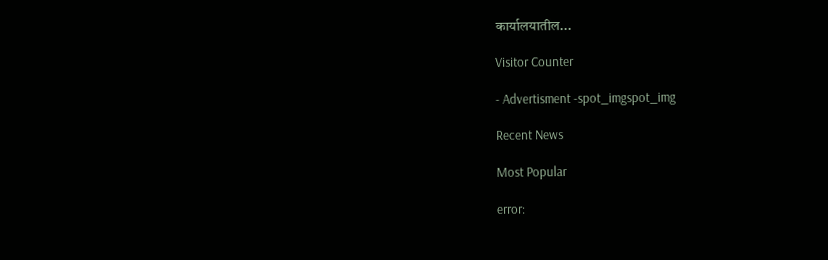कार्यालयातील...

Visitor Counter

- Advertisment -spot_imgspot_img

Recent News

Most Popular

error: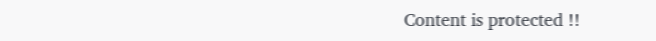Content is protected !!